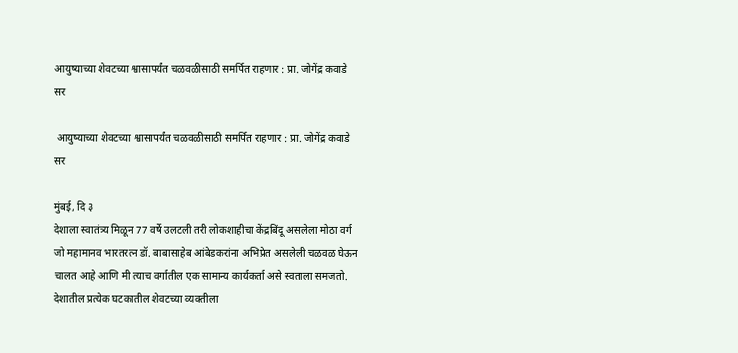आयुष्याच्या शेवटच्या श्वासापर्यंत चळवळीसाठी समर्पित राहणार : प्रा. जोगेंद्र कवाडे सर

 आयुष्याच्या शेवटच्या श्वासापर्यंत चळवळीसाठी समर्पित राहणार : प्रा. जोगेंद्र कवाडे सर

मुंबई, दि ३
देशाला स्वातंत्र्य मिळून 77 वर्षे उलटली तरी लोकशाहीचा केंद्रबिंदू असलेला मोठा वर्ग जो महामानव भारतरत्न डॉ. बाबासाहेब आंबेडकरांना अभिप्रेत असलेली चळवळ घेऊन चालत आहे आणि मी त्याच वर्गातील एक सामान्य कार्यकर्ता असे स्वताला समजतो. देशातील प्रत्येक घटकातील शेवटच्या व्यक्तीला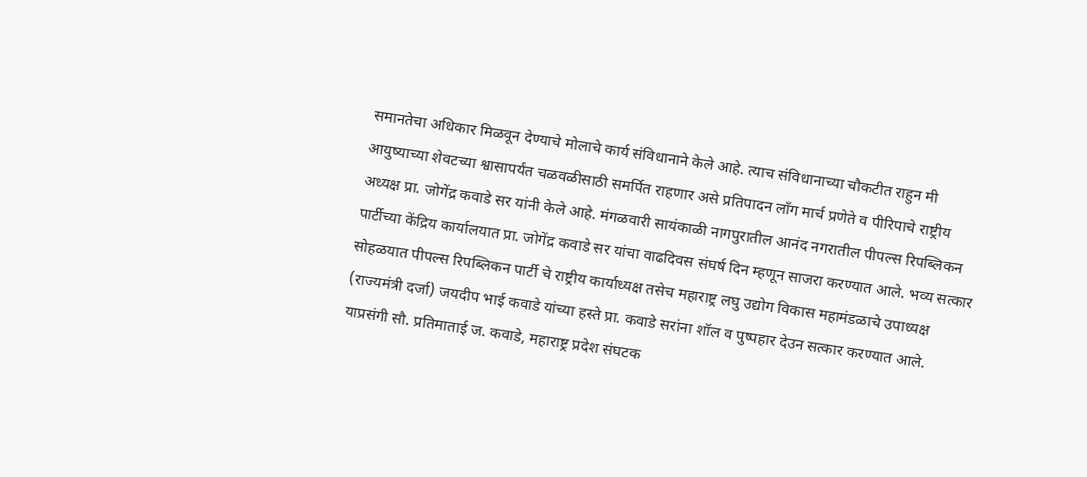समानतेचा अधिकार मिळवून देण्याचे मोलाचे कार्य संविधानाने केले आहे. त्याच संविधानाच्या चौकटीत राहुन मी आयुष्याच्या शेवटच्या श्वासापर्यंत चळवळीसाठी समर्पित राहणार असे प्रतिपादन लॉंग मार्च प्रणेते व पीरिपाचे राष्ट्रीय अध्यक्ष प्रा. जोगेंद्र कवाडे सर यांनी केले आहे. मंगळवारी सायंकाळी नागपुरातील आनंद नगरातील पीपल्स रिपब्लिकन पार्टीच्या केंद्रिय कार्यालयात प्रा. जोगेंद्र कवाडे सर यांचा वाढदिवस संघर्ष दिन म्हणून साजरा करण्यात आले. भव्य सत्कार सोहळयात पीपल्स रिपब्लिकन पार्टी चे राष्ट्रीय कार्याध्यक्ष तसेच महाराष्ट्र लघु उद्योग विकास महामंडळाचे उपाध्यक्ष (राज्यमंत्री दर्जा) जयदीप भाई कवाडे यांच्या हस्ते प्रा. कवाडे सरांना शॉल व पुष्पहार देउन सत्कार करण्यात आले. याप्रसंगी सौ. प्रतिमाताई ज. कवाडे, महाराष्ट्र प्रदेश संघटक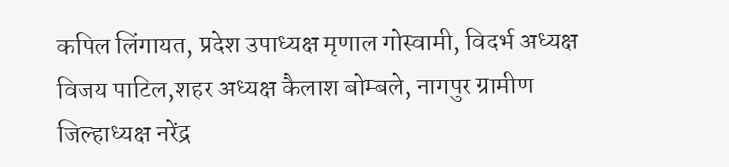कपिल लिंगायत, प्रदेश उपाध्यक्ष मृणाल गोस्वामी, विदर्भ अध्यक्ष विजय पाटिल,शहर अध्यक्ष कैलाश बोम्बले, नागपुर ग्रामीण जिल्हाध्यक्ष नरेंद्र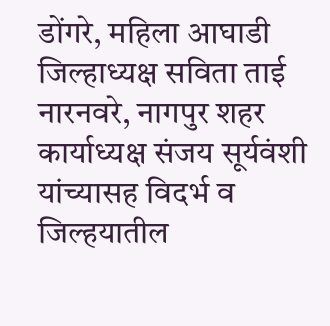डोंगरे, महिला आघाडी जिल्हाध्यक्ष सविता ताई नारनवरे, नागपुर शहर कार्याध्यक्ष संजय सूर्यवंशी यांच्यासह विदर्भ व जिल्हयातील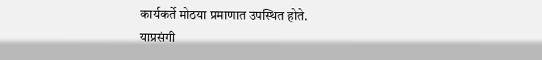कार्यकर्ते मोठया प्रमाणात उपस्थित होते.
याप्रसंगी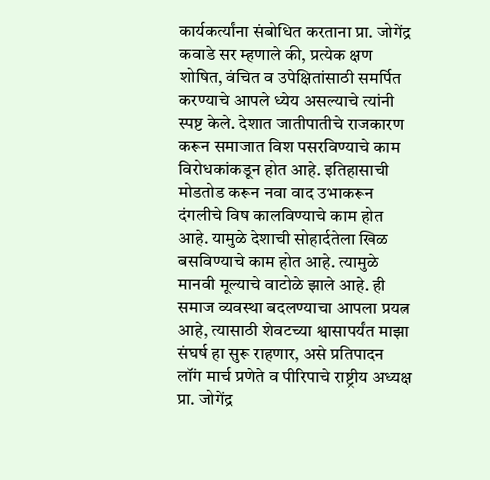कार्यकर्त्यांना संबोधित करताना प्रा. जोगेंद्र कवाडे सर म्हणाले की, प्रत्येक क्षण शोषित, वंचित व उपेक्षितांसाठी समर्पित करण्याचे आपले ध्येय असल्याचे त्यांनी स्पष्ट केले. देशात जातीपातीचे राजकारण करून समाजात विश पसरविण्याचे काम विरोधकांकडून होत आहे. इतिहासाची मोडतोड करून नवा वाद उभाकरून दंगलीचे विष कालविण्याचे काम होत आहे. यामुळे देशाची सोहार्दतेला खिळ बसविण्याचे काम होत आहे. त्यामुळे मानवी मूल्याचे वाटोळे झाले आहे. ही समाज व्यवस्था बदलण्याचा आपला प्रयत्न आहे, त्यासाठी शेवटच्या श्वासापर्यंत माझा संघर्ष हा सुरू राहणार, असे प्रतिपादन लॉंग मार्च प्रणेते व पीरिपाचे राष्ट्रीय अध्यक्ष प्रा. जोगेंद्र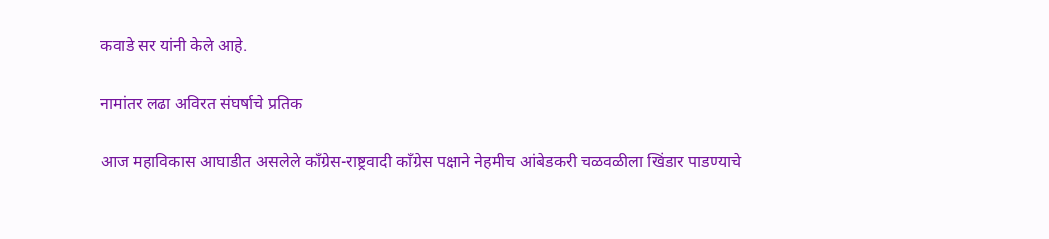कवाडे सर यांनी केले आहे.

नामांतर लढा अविरत संघर्षाचे प्रतिक

आज महाविकास आघाडीत असलेले कॉंग्रेस-राष्ट्रवादी कॉंग्रेस पक्षाने नेहमीच आंबेडकरी चळवळीला खिंडार पाडण्याचे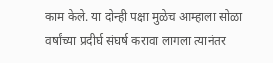काम केले. या दोन्ही पक्षा मुळेच आम्हाला सोळा वर्षांच्या प्रदीर्घ संघर्ष करावा लागला त्यानंतर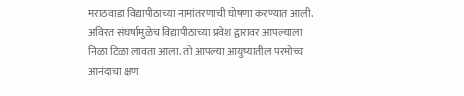मराठवाडा विद्यापीठाच्या नामांतरणाची घोषणा करण्यात आली. अविरत संघर्षामुळेच विद्यापीठाच्या प्रवेश द्वारावर आपल्याला निळा टिळा लावता आला. तो आपल्या आयुष्यातील परमोच्च आनंदाचा क्षण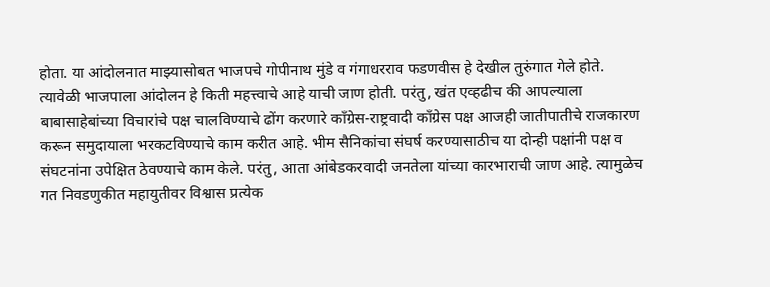होता. या आंदोलनात माझ्यासोबत भाजपचे गोपीनाथ मुंडे व गंगाधरराव फडणवीस हे देखील तुरुंगात गेले होते. त्यावेळी भाजपाला आंदोलन हे किती महत्त्वाचे आहे याची जाण होती. परंतु, खंत एव्हढीच की आपल्याला बाबासाहेबांच्या विचारांचे पक्ष चालविण्याचे ढोंग करणारे कॉंग्रेस-राष्ट्रवादी कॉंग्रेस पक्ष आजही जातीपातीचे राजकारण करून समुदायाला भरकटविण्याचे काम करीत आहे. भीम सैनिकांचा संघर्ष करण्यासाठीच या दोन्ही पक्षांनी पक्ष व संघटनांना उपेक्षित ठेवण्याचे काम केले. परंतु, आता आंबेडकरवादी जनतेला यांच्या कारभाराची जाण आहे. त्यामुळेच गत निवडणुकीत महायुतीवर विश्वास प्रत्येक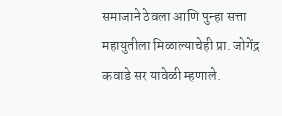समाजाने ठेवला आणि पुन्हा सत्ता महायुतीला मिळाल्याचेही प्रा. जोगेंद्र कवाडे सर यावेळी म्हणाले.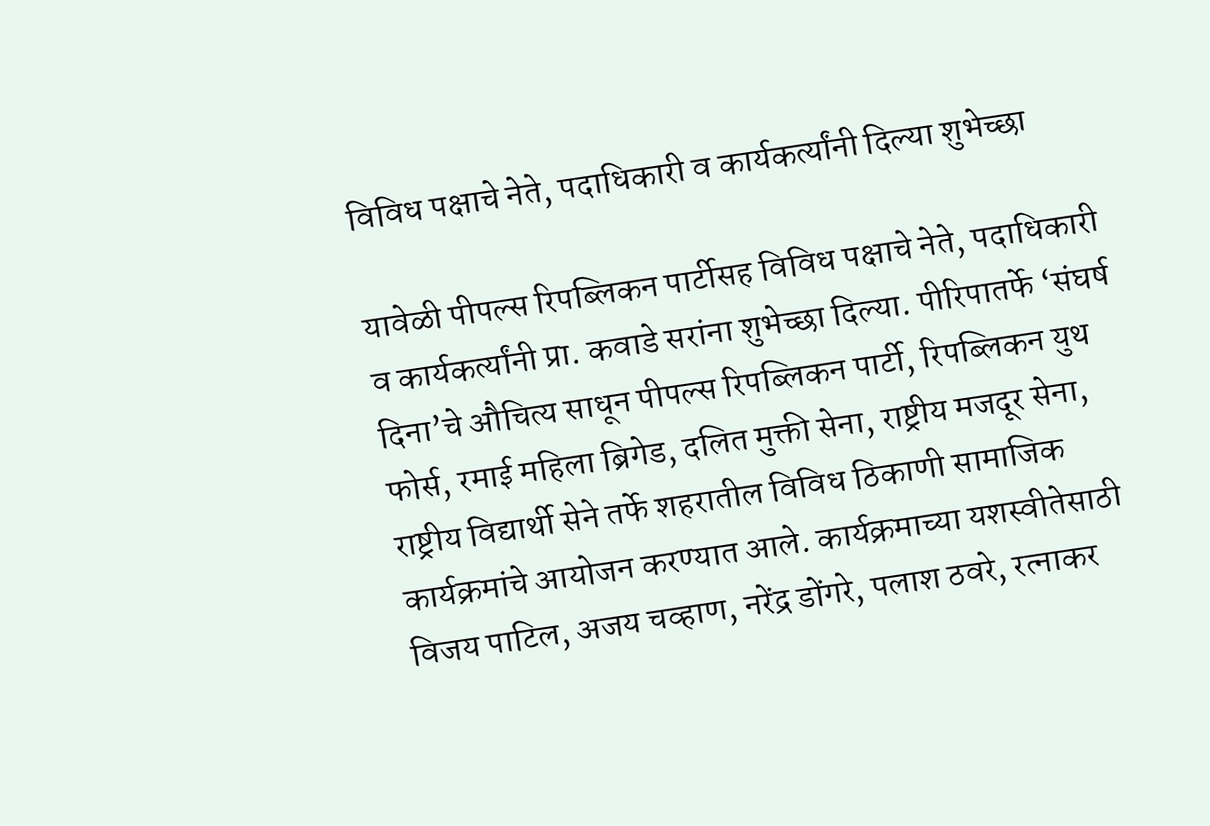विविध पक्षाचे नेते, पदाधिकारी व कार्यकर्त्यांनी दिल्या शुभेच्छा

यावेळी पीपल्स रिपब्लिकन पार्टीसह विविध पक्षाचे नेते, पदाधिकारी व कार्यकर्त्यांनी प्रा. कवाडे सरांना शुभेच्छा दिल्या. पीरिपातर्फे ‘संघर्ष दिना’चे औचित्य साधून पीपल्स रिपब्लिकन पार्टी, रिपब्लिकन युथ फोर्स, रमाई महिला ब्रिगेड, दलित मुक्ती सेना, राष्ट्रीय मजदूर सेना, राष्ट्रीय विद्यार्थी सेने तर्फे शहरातील विविध ठिकाणी सामाजिक कार्यक्रमांचे आयोजन करण्यात आले. कार्यक्रमाच्या यशस्वीतेसाठी विजय पाटिल, अजय चव्हाण, नरेंद्र डोंगरे, पलाश ठवरे, रत्नाकर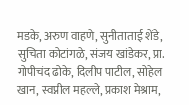मडके, अरुण वाहणे, सुनीताताई शेंडे, सुचिता कोटांगळे, संजय खांडेकर, प्रा. गोपीचंद ढोके, दिलीप पाटील, सोहेल खान, स्वप्नील महल्ले, प्रकाश मेश्राम,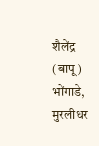शैलेंद्र (बापू) भोंगाडे, मुरलीधर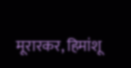मूरारकर, हिमांशू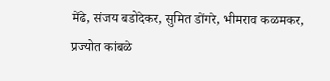मेंढे, संजय बडोदेकर, सुमित डोंगरे, भीमराव कळमकर, प्रज्योत कांबळे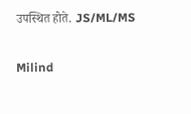उपस्थित होते. JS/ML/MS

Milind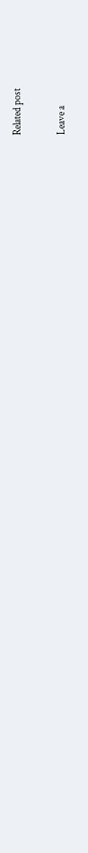Related post

Leave a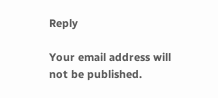Reply

Your email address will not be published.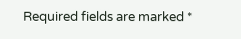Required fields are marked *